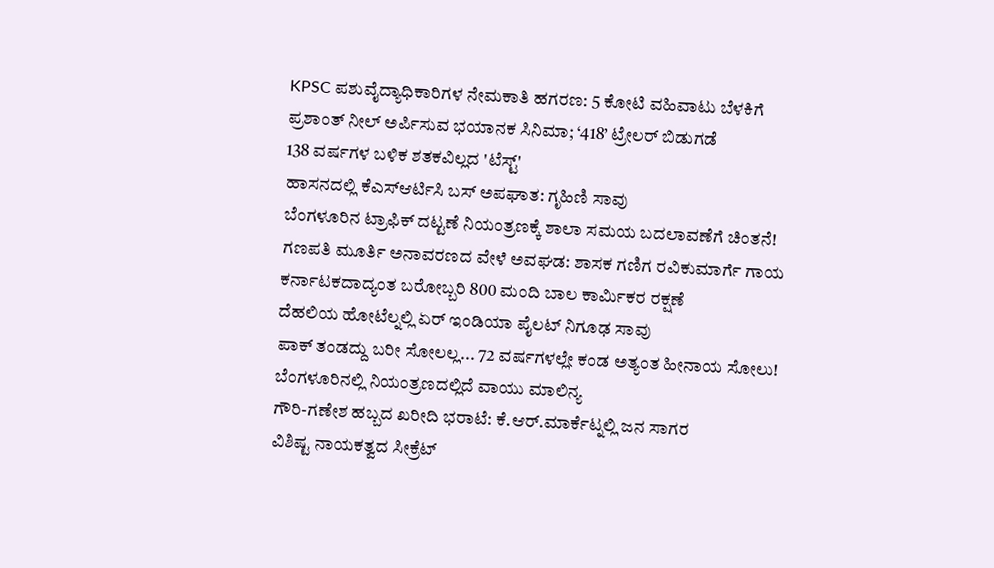KPSC ಪಶುವೈದ್ಯಾಧಿಕಾರಿಗಳ ನೇಮಕಾತಿ ಹಗರಣ: 5 ಕೋಟಿ ವಹಿವಾಟು ಬೆಳಕಿಗೆ
ಪ್ರಶಾಂತ್ ನೀಲ್ ಅರ್ಪಿಸುವ ಭಯಾನಕ ಸಿನಿಮಾ; ‘418’ ಟ್ರೇಲರ್ ಬಿಡುಗಡೆ
138 ವರ್ಷಗಳ ಬಳಿಕ ಶತಕವಿಲ್ಲದ 'ಟೆಸ್ಟ್'
ಹಾಸನದಲ್ಲಿ ಕೆಎಸ್ಆರ್ಟಿಸಿ ಬಸ್ ಅಪಘಾತ: ಗೃಹಿಣಿ ಸಾವು
ಬೆಂಗಳೂರಿನ ಟ್ರಾಫಿಕ್ ದಟ್ಟಣೆ ನಿಯಂತ್ರಣಕ್ಕೆ ಶಾಲಾ ಸಮಯ ಬದಲಾವಣೆಗೆ ಚಿಂತನೆ!
ಗಣಪತಿ ಮೂರ್ತಿ ಅನಾವರಣದ ವೇಳೆ ಅವಘಡ: ಶಾಸಕ ಗಣಿಗ ರವಿಕುಮಾರ್ಗೆ ಗಾಯ
ಕರ್ನಾಟಕದಾದ್ಯಂತ ಬರೋಬ್ಬರಿ 800 ಮಂದಿ ಬಾಲ ಕಾರ್ಮಿಕರ ರಕ್ಷಣೆ
ದೆಹಲಿಯ ಹೋಟೆಲ್ನಲ್ಲಿ ಏರ್ ಇಂಡಿಯಾ ಪೈಲಟ್ ನಿಗೂಢ ಸಾವು
ಪಾಕ್ ತಂಡದ್ದು ಬರೀ ಸೋಲಲ್ಲ... 72 ವರ್ಷಗಳಲ್ಲೇ ಕಂಡ ಅತ್ಯಂತ ಹೀನಾಯ ಸೋಲು!
ಬೆಂಗಳೂರಿನಲ್ಲಿ ನಿಯಂತ್ರಣದಲ್ಲಿದೆ ವಾಯು ಮಾಲಿನ್ಯ
ಗೌರಿ-ಗಣೇಶ ಹಬ್ಬದ ಖರೀದಿ ಭರಾಟೆ: ಕೆ.ಆರ್.ಮಾರ್ಕೆಟ್ನಲ್ಲಿ ಜನ ಸಾಗರ
ವಿಶಿಷ್ಟ ನಾಯಕತ್ವದ ಸೀಕ್ರೆಟ್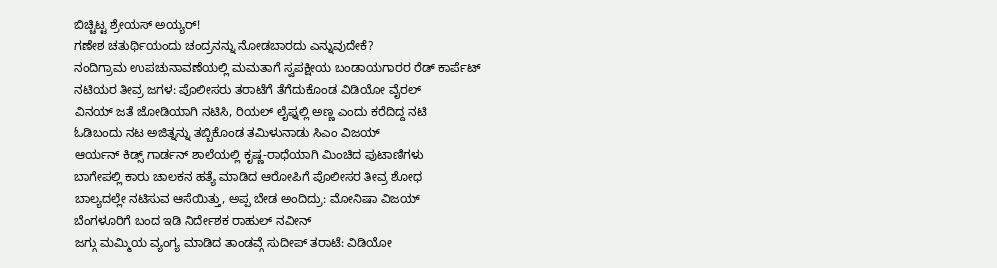ಬಿಚ್ಚಿಟ್ಟ ಶ್ರೇಯಸ್ ಅಯ್ಯರ್!
ಗಣೇಶ ಚತುರ್ಥಿಯಂದು ಚಂದ್ರನನ್ನು ನೋಡಬಾರದು ಎನ್ನುವುದೇಕೆ?
ನಂದಿಗ್ರಾಮ ಉಪಚುನಾವಣೆಯಲ್ಲಿ ಮಮತಾಗೆ ಸ್ವಪಕ್ಷೀಯ ಬಂಡಾಯಗಾರರ ರೆಡ್ ಕಾರ್ಪೆಟ್
ನಟಿಯರ ತೀವ್ರ ಜಗಳ: ಪೊಲೀಸರು ತರಾಟೆಗೆ ತೆಗೆದುಕೊಂಡ ವಿಡಿಯೋ ವೈರಲ್
ವಿನಯ್ ಜತೆ ಜೋಡಿಯಾಗಿ ನಟಿಸಿ, ರಿಯಲ್ ಲೈಫ್ನಲ್ಲಿ ಅಣ್ಣ ಎಂದು ಕರೆದಿದ್ದ ನಟಿ
ಓಡಿಬಂದು ನಟ ಅಜಿತ್ನನ್ನು ತಬ್ಬಿಕೊಂಡ ತಮಿಳುನಾಡು ಸಿಎಂ ವಿಜಯ್
ಆರ್ಯನ್ ಕಿಡ್ಸ್ ಗಾರ್ಡನ್ ಶಾಲೆಯಲ್ಲಿ ಕೃಷ್ಣ-ರಾಧೆಯಾಗಿ ಮಿಂಚಿದ ಪುಟಾಣಿಗಳು
ಬಾಗೇಪಲ್ಲಿ ಕಾರು ಚಾಲಕನ ಹತ್ಯೆ ಮಾಡಿದ ಆರೋಪಿಗೆ ಪೊಲೀಸರ ತೀವ್ರ ಶೋಧ
ಬಾಲ್ಯದಲ್ಲೇ ನಟಿಸುವ ಆಸೆಯಿತ್ತು, ಅಪ್ಪ ಬೇಡ ಅಂದಿದ್ರು: ಮೋನಿಷಾ ವಿಜಯ್
ಬೆಂಗಳೂರಿಗೆ ಬಂದ ಇಡಿ ನಿರ್ದೇಶಕ ರಾಹುಲ್ ನವೀನ್
ಜಗ್ಗು ಮಮ್ಮಿಯ ವ್ಯಂಗ್ಯ ಮಾಡಿದ ತಾಂಡವ್ಗೆ ಸುದೀಪ್ ತರಾಟೆ: ವಿಡಿಯೋ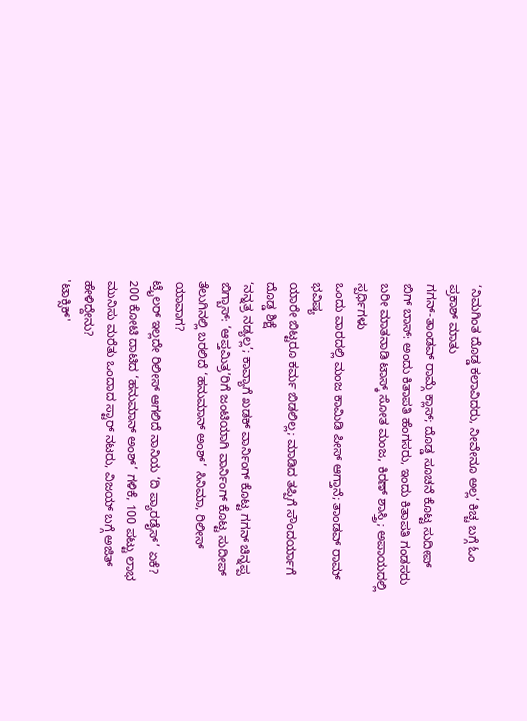‘ನಿಮಗಿಂತ ದೊಡ್ಡ ಕಲಾವಿದರು, ನೀವೇನೂ ಅಲ್ಲ‘ ಕಿಚ್ಚ ಬಗ್ಗೆ ಓಂ ಪ್ರಕಾಶ್ ಮಾತು
ಗಗನ್-ತಾಂಡವ್ ರಾಮ್ಗೆ ಕ್ಲಾಸ್; ದೊಡ್ಡ ಸೂಚನೆ ಕೊಟ್ಟ ಸುದೀಪ್
ಬಿಗ್ ಬಾಸ್: ಅಂದು ಕಿತಾಪತಿ ಹೆಂಗಸರು, ಇಂದು ಕಿತಾಪತಿ ಗಂಡಸರು
ಬರೀ ಮಾತನಾಡಿ ಟಾಸ್ಕ್ ಸೋತ ಮಂಜ, ಕಿರಣ್ ಶಾಸ್ತ್ರಿ; ಅಪಾಯದಲ್ಲಿ ಸ್ಪರ್ಧಿಗಳು
ಒಂದು ವಾರದಲ್ಲಿ ಮಂಜ ಕಾಮಿಡಿ ಪೀಸ್ ಆಗ್ತಾನೆ; ತಾಂಡವ್ ರಾಮ್ ಭವಿಷ್ಯ
ಯಾರೇ ಬಿಟ್ಟರೂ ಕರ್ಮ ಬಿಡಲಿಲ್ಲ; ಮಾಡಿದ ತಪ್ಪಿಗೆ ಸೌಂದರ್ಯಾಗೆ ದೊಡ್ಡ ಶಿಕ್ಷೆ
‘ನನ್ನತ್ರ ನಡ್ಯಲ್ಲ’; ಕಾವ್ಯಾಗೆ ಖಡಕ್ ವಾರ್ನಿಂಗ್ ಕೊಟ್ಟ ಗಗನ್ ಚಿನ್ನಪ್ಪ
ಬಿಗ್ಬಾಸ್: ‘ಆಪ್ತಮಿತ್ರ’ರಿಗೆ ಜಂಟಿಯಾಗಿ ವಾರ್ನಿಂಗ್ ಕೊಟ್ಟ ಸುದೀಪ್
ತೆಲುಗಿನಲ್ಲಿ ಬರಲಿದೆ ‘ಹನುಮಾನ್ ಅಂಶ್’ ಸಿನಿಮಾ, ರಿಲೀಸ್ ಯಾವಾಗ?
ಟ್ರೈಲರ್ ಇಲ್ಲದೇ ರಿಲೀಸ್ ಆಗಲಿದೆ ನಾನಿಯ ‘ದಿ ಪ್ಯಾರಡೈಸ್’ ಏಕೆ?
200 ಕೋಟಿ ದಾಟಿದ ‘ಹನುಮಾನ್ ಅಂಶ್’ ಗಳಿಕೆ, 100 ಪಟ್ಟು ಲಾಭ
ಮುನಿಸು ಮರೆತು ಒಂದಾದ ಸ್ಟಾರ್ ನಟರು, ವಿಜಯ್ ಬಗ್ಗೆ ಅಜಿತ್ ಹೇಳಿದ್ದೇನು?
'ಟಾಕ್ಸಿಕ್'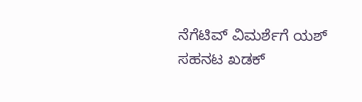ನೆಗೆಟಿವ್ ವಿಮರ್ಶೆಗೆ ಯಶ್ ಸಹನಟ ಖಡಕ್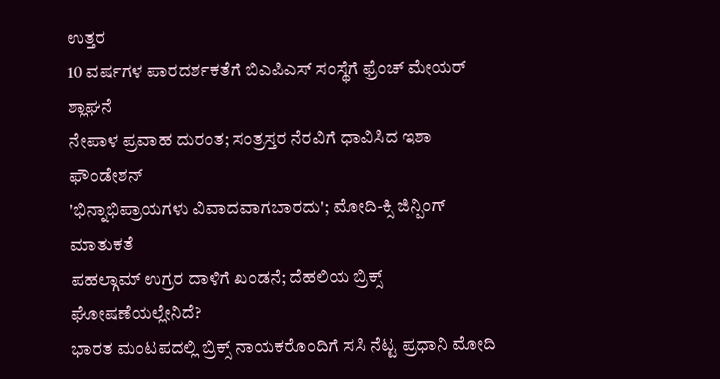ಉತ್ತರ
10 ವರ್ಷಗಳ ಪಾರದರ್ಶಕತೆಗೆ ಬಿಎಪಿಎಸ್ ಸಂಸ್ಥೆಗೆ ಫ್ರೆಂಚ್ ಮೇಯರ್ ಶ್ಲಾಘನೆ
ನೇಪಾಳ ಪ್ರವಾಹ ದುರಂತ; ಸಂತ್ರಸ್ತರ ನೆರವಿಗೆ ಧಾವಿಸಿದ ಇಶಾ ಫೌಂಡೇಶನ್
'ಭಿನ್ನಾಭಿಪ್ರಾಯಗಳು ವಿವಾದವಾಗಬಾರದು'; ಮೋದಿ-ಕ್ಸಿ ಜಿನ್ಪಿಂಗ್ ಮಾತುಕತೆ
ಪಹಲ್ಗಾಮ್ ಉಗ್ರರ ದಾಳಿಗೆ ಖಂಡನೆ; ದೆಹಲಿಯ ಬ್ರಿಕ್ಸ್ ಘೋಷಣೆಯಲ್ಲೇನಿದೆ?
ಭಾರತ ಮಂಟಪದಲ್ಲಿ ಬ್ರಿಕ್ಸ್ ನಾಯಕರೊಂದಿಗೆ ಸಸಿ ನೆಟ್ಟ ಪ್ರಧಾನಿ ಮೋದಿ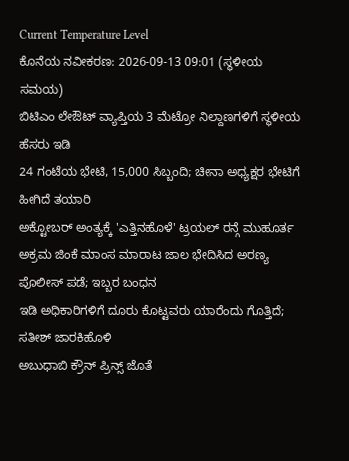Current Temperature Level
ಕೊನೆಯ ನವೀಕರಣ: 2026-09-13 09:01 (ಸ್ಥಳೀಯ ಸಮಯ)
ಬಿಟಿಎಂ ಲೇಔಟ್ ವ್ಯಾಪ್ತಿಯ 3 ಮೆಟ್ರೋ ನಿಲ್ದಾಣಗಳಿಗೆ ಸ್ಥಳೀಯ ಹೆಸರು ಇಡಿ
24 ಗಂಟೆಯ ಭೇಟಿ, 15,000 ಸಿಬ್ಬಂದಿ; ಚೀನಾ ಅಧ್ಯಕ್ಷರ ಭೇಟಿಗೆ ಹೀಗಿದೆ ತಯಾರಿ
ಅಕ್ಟೋಬರ್ ಅಂತ್ಯಕ್ಕೆ 'ಎತ್ತಿನಹೊಳೆ' ಟ್ರಯಲ್ ರನ್ಗೆ ಮುಹೂರ್ತ
ಅಕ್ರಮ ಜಿಂಕೆ ಮಾಂಸ ಮಾರಾಟ ಜಾಲ ಭೇದಿಸಿದ ಅರಣ್ಯ ಪೊಲೀಸ್ ಪಡೆ; ಇಬ್ಬರ ಬಂಧನ
ಇಡಿ ಅಧಿಕಾರಿಗಳಿಗೆ ದೂರು ಕೊಟ್ಟವರು ಯಾರೆಂದು ಗೊತ್ತಿದೆ; ಸತೀಶ್ ಜಾರಕಿಹೊಳಿ
ಅಬುಧಾಬಿ ಕ್ರೌನ್ ಪ್ರಿನ್ಸ್ ಜೊತೆ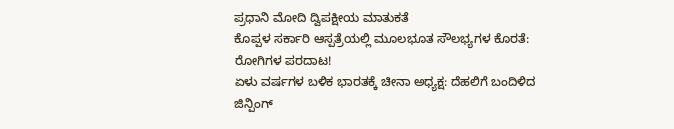ಪ್ರಧಾನಿ ಮೋದಿ ದ್ವಿಪಕ್ಷೀಯ ಮಾತುಕತೆ
ಕೊಪ್ಪಳ ಸರ್ಕಾರಿ ಆಸ್ಪತ್ರೆಯಲ್ಲಿ ಮೂಲಭೂತ ಸೌಲಭ್ಯಗಳ ಕೊರತೆ: ರೋಗಿಗಳ ಪರದಾಟ!
ಏಳು ವರ್ಷಗಳ ಬಳಿಕ ಭಾರತಕ್ಕೆ ಚೀನಾ ಅಧ್ಯಕ್ಷ: ದೆಹಲಿಗೆ ಬಂದಿಳಿದ ಜಿನ್ಪಿಂಗ್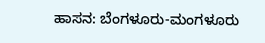ಹಾಸನ: ಬೆಂಗಳೂರು-ಮಂಗಳೂರು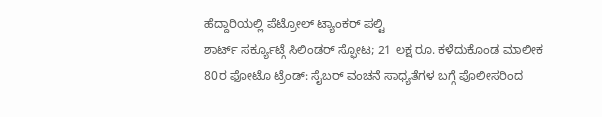ಹೆದ್ದಾರಿಯಲ್ಲಿ ಪೆಟ್ರೋಲ್ ಟ್ಯಾಂಕರ್ ಪಲ್ಟಿ
ಶಾರ್ಟ್ ಸರ್ಕ್ಯೂಟ್ಗೆ ಸಿಲಿಂಡರ್ ಸ್ಫೋಟ; 21 ಲಕ್ಷ ರೂ. ಕಳೆದುಕೊಂಡ ಮಾಲೀಕ
80ರ ಫೋಟೊ ಟ್ರೆಂಡ್: ಸೈಬರ್ ವಂಚನೆ ಸಾಧ್ಯತೆಗಳ ಬಗ್ಗೆ ಪೊಲೀಸರಿಂದ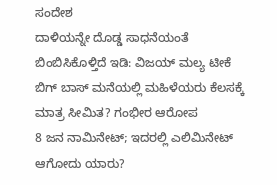ಸಂದೇಶ
ದಾಳಿಯನ್ನೇ ದೊಡ್ಡ ಸಾಧನೆಯಂತೆ ಬಿಂಬಿಸಿಕೊಳ್ತಿದೆ ಇಡಿ: ವಿಜಯ್ ಮಲ್ಯ ಟೀಕೆ
ಬಿಗ್ ಬಾಸ್ ಮನೆಯಲ್ಲಿ ಮಹಿಳೆಯರು ಕೆಲಸಕ್ಕೆ ಮಾತ್ರ ಸೀಮಿತ? ಗಂಭೀರ ಆರೋಪ
8 ಜನ ನಾಮಿನೇಟ್; ಇದರಲ್ಲಿ ಎಲಿಮಿನೇಟ್ ಆಗೋದು ಯಾರು?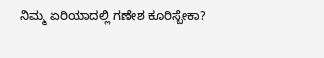ನಿಮ್ಮ ಏರಿಯಾದಲ್ಲಿ ಗಣೇಶ ಕೂರಿಸ್ಬೇಕಾ?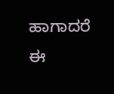ಹಾಗಾದರೆ ಈ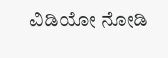ವಿಡಿಯೋ ನೋಡಿ